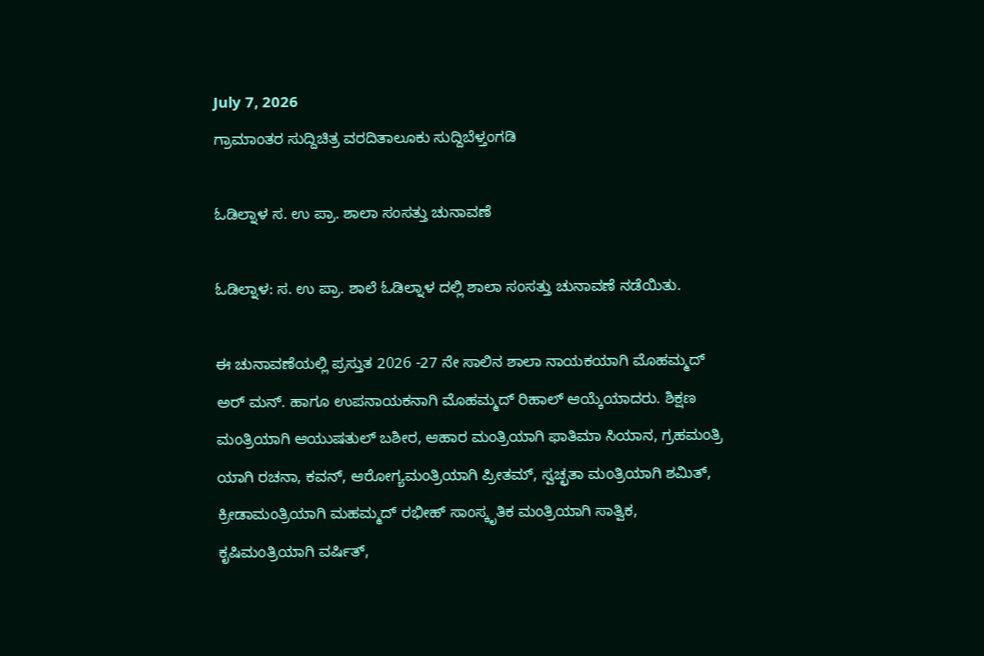July 7, 2026
ಗ್ರಾಮಾಂತರ ಸುದ್ದಿಚಿತ್ರ ವರದಿತಾಲೂಕು ಸುದ್ದಿಬೆಳ್ತಂಗಡಿ

ಓಡಿಲ್ನಾಳ ಸ. ಉ ಪ್ರಾ. ಶಾಲಾ ಸಂಸತ್ತು ಚುನಾವಣೆ

ಓ‌ಡಿಲ್ನಾಳ: ಸ. ಉ ಪ್ರಾ. ಶಾಲೆ ಓಡಿಲ್ನಾಳ ದಲ್ಲಿ ಶಾಲಾ ಸಂಸತ್ತು ಚುನಾವಣೆ ನಡೆಯಿತು.

ಈ ಚುನಾವಣೆಯಲ್ಲಿ ಪ್ರಸ್ತುತ 2026 -27 ನೇ ಸಾಲಿನ ಶಾಲಾ ನಾಯಕಯಾಗಿ ಮೊಹಮ್ಮದ್ ಅರ್ ಮನ್. ಹಾಗೂ ಉಪನಾಯಕನಾಗಿ ಮೊಹಮ್ಮದ್ ರಿಹಾಲ್ ಆಯ್ಕೆಯಾದರು. ಶಿಕ್ಷಣ ಮಂತ್ರಿಯಾಗಿ ಆಯುಷತುಲ್ ಬಶೀರ, ಆಹಾರ ಮಂತ್ರಿಯಾಗಿ ಫಾತಿಮಾ ಸಿಯಾನ, ಗ್ರಹಮಂತ್ರಿ ಯಾಗಿ ರಚನಾ, ಕವನ್, ಆರೋಗ್ಯಮಂತ್ರಿಯಾಗಿ ಪ್ರೀತಮ್, ಸ್ವಚ್ಛತಾ ಮಂತ್ರಿಯಾಗಿ ಶಮಿತ್, ಕ್ರೀಡಾಮಂತ್ರಿಯಾಗಿ ಮಹಮ್ಮದ್ ರಭೀಹ್ ಸಾಂಸ್ಕೃತಿಕ ಮಂತ್ರಿಯಾಗಿ ಸಾತ್ವಿಕ, ಕೃಷಿಮಂತ್ರಿಯಾಗಿ ವರ್ಷಿತ್,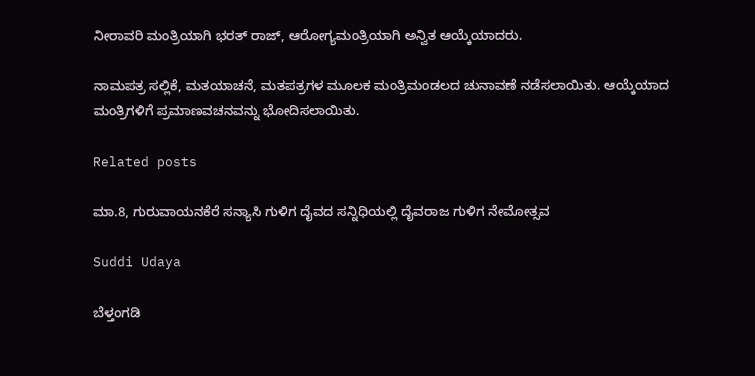ನೀರಾವರಿ ಮಂತ್ರಿಯಾಗಿ ಭರತ್ ರಾಜ್, ಆರೋಗ್ಯಮಂತ್ರಿಯಾಗಿ ಅನ್ವಿತ ಆಯ್ಕೆಯಾದರು.

ನಾಮಪತ್ರ ಸಲ್ಲಿಕೆ, ಮತಯಾಚನೆ, ಮತಪತ್ರಗಳ ಮೂಲಕ ಮಂತ್ರಿಮಂಡಲದ ಚುನಾವಣೆ ನಡೆಸಲಾಯಿತು. ಆಯ್ಕೆಯಾದ ಮಂತ್ರಿಗಳಿಗೆ ಪ್ರಮಾಣವಚನವನ್ನು ಭೋದಿಸಲಾಯಿತು.

Related posts

ಮಾ.8, ಗುರುವಾಯನಕೆರೆ ಸನ್ಯಾಸಿ ಗುಳಿಗ ದೈವದ ಸನ್ನಿಧಿಯಲ್ಲಿ ದೈವರಾಜ ಗುಳಿಗ ನೇಮೋತ್ಸವ

Suddi Udaya

ಬೆಳ್ತಂಗಡಿ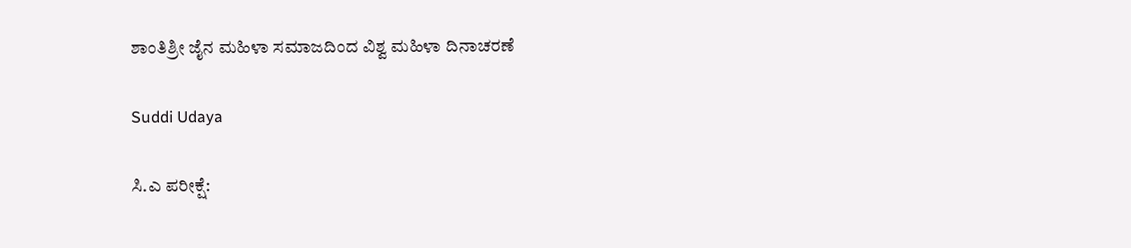ಶಾಂತಿಶ್ರೀ ಜೈನ ಮಹಿಳಾ ಸಮಾಜದಿಂದ ವಿಶ್ವ ಮಹಿಳಾ ದಿನಾಚರಣೆ

Suddi Udaya

ಸಿ.ಎ ಪರೀಕ್ಷೆ: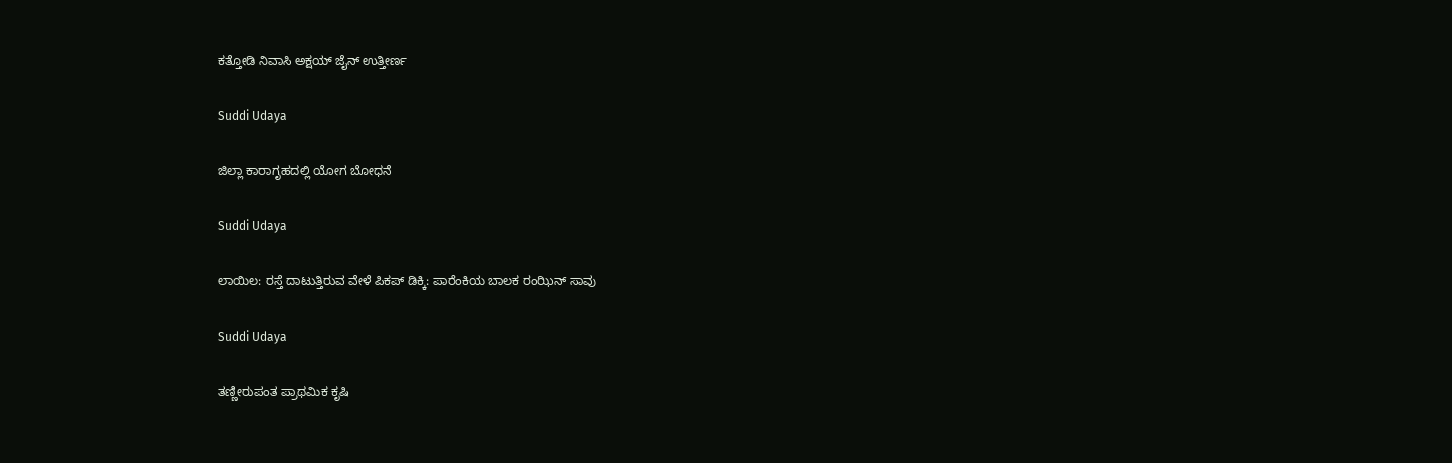ಕತ್ತೋಡಿ ನಿವಾಸಿ ಅಕ್ಷಯ್ ಜೈನ್ ಉತ್ತೀರ್ಣ

Suddi Udaya

ಜಿಲ್ಲಾ ಕಾರಾಗೃಹದಲ್ಲಿ ಯೋಗ ಬೋಧನೆ

Suddi Udaya

ಲಾಯಿಲ: ರಸ್ತೆ ದಾಟುತ್ತಿರುವ ವೇಳೆ ಪಿಕಪ್ ಡಿಕ್ಕಿ: ಪಾರೆಂಕಿಯ ಬಾಲಕ ರಂಝಿನ್ ಸಾವು

Suddi Udaya

ತಣ್ಣೀರುಪಂತ ಪ್ರಾಥಮಿಕ ಕೃಷಿ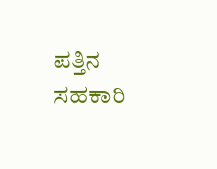ಪತ್ತಿನ ಸಹಕಾರಿ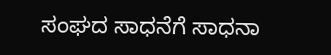ಸಂಘದ ಸಾಧನೆಗೆ ಸಾಧನಾ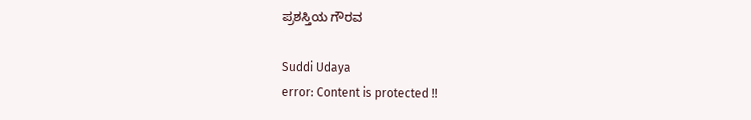ಪ್ರಶಸ್ತಿಯ ಗೌರವ

Suddi Udaya
error: Content is protected !!